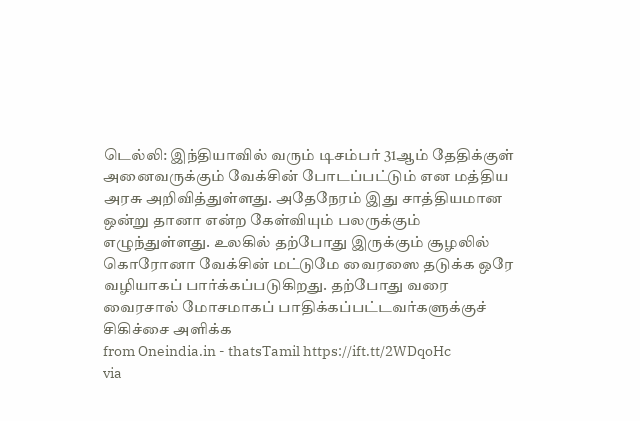டெல்லி: இந்தியாவில் வரும் டிசம்பர் 31ஆம் தேதிக்குள் அனைவருக்கும் வேக்சின் போடப்பட்டும் என மத்திய அரசு அறிவித்துள்ளது. அதேநேரம் இது சாத்தியமான ஒன்று தானா என்ற கேள்வியும் பலருக்கும் எழுந்துள்ளது. உலகில் தற்போது இருக்கும் சூழலில் கொரோனா வேக்சின் மட்டுமே வைரஸை தடுக்க ஒரே வழியாகப் பார்க்கப்படுகிறது. தற்போது வரை வைரசால் மோசமாகப் பாதிக்கப்பட்டவர்களுக்குச் சிகிச்சை அளிக்க
from Oneindia.in - thatsTamil https://ift.tt/2WDqoHc
via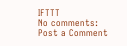IFTTT
No comments:
Post a Comment